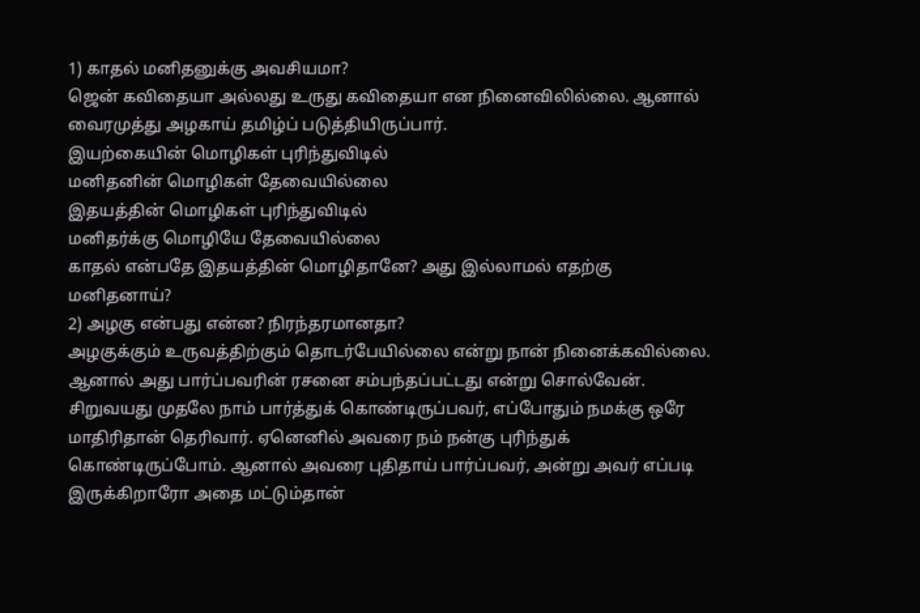1) காதல் மனிதனுக்கு அவசியமா?
ஜென் கவிதையா அல்லது உருது கவிதையா என நினைவிலில்லை. ஆனால் வைரமுத்து அழகாய் தமிழ்ப் படுத்தியிருப்பார்.
இயற்கையின் மொழிகள் புரிந்துவிடில்
மனிதனின் மொழிகள் தேவையில்லை
இதயத்தின் மொழிகள் புரிந்துவிடில்
மனிதர்க்கு மொழியே தேவையில்லை
காதல் என்பதே இதயத்தின் மொழிதானே? அது இல்லாமல் எதற்கு மனிதனாய்?
2) அழகு என்பது என்ன? நிரந்தரமானதா?
அழகுக்கும் உருவத்திற்கும் தொடர்பேயில்லை என்று நான் நினைக்கவில்லை. ஆனால் அது பார்ப்பவரின் ரசனை சம்பந்தப்பட்டது என்று சொல்வேன். சிறுவயது முதலே நாம் பார்த்துக் கொண்டிருப்பவர், எப்போதும் நமக்கு ஒரே மாதிரிதான் தெரிவார். ஏனெனில் அவரை நம் நன்கு புரிந்துக் கொண்டிருப்போம். ஆனால் அவரை புதிதாய் பார்ப்பவர், அன்று அவர் எப்படி இருக்கிறாரோ அதை மட்டும்தான்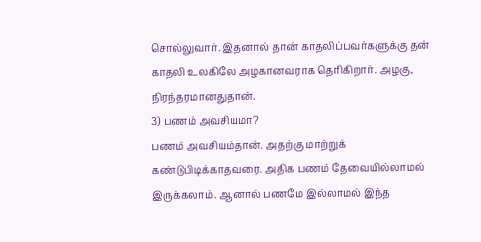சொல்லுவார். இதனால் தான் காதலிப்பவர்களுக்கு தன் காதலி உலகிலே அழகானவராக தெரிகிறார். அழகு, நிரந்தரமானதுதான்.
3) பணம் அவசியமா?
பணம் அவசியம்தான். அதற்கு மாற்றுக் கண்டுபிடிக்காதவரை. அதிக பணம் தேவையில்லாமல் இருக்கலாம். ஆனால் பணமே இல்லாமல் இந்த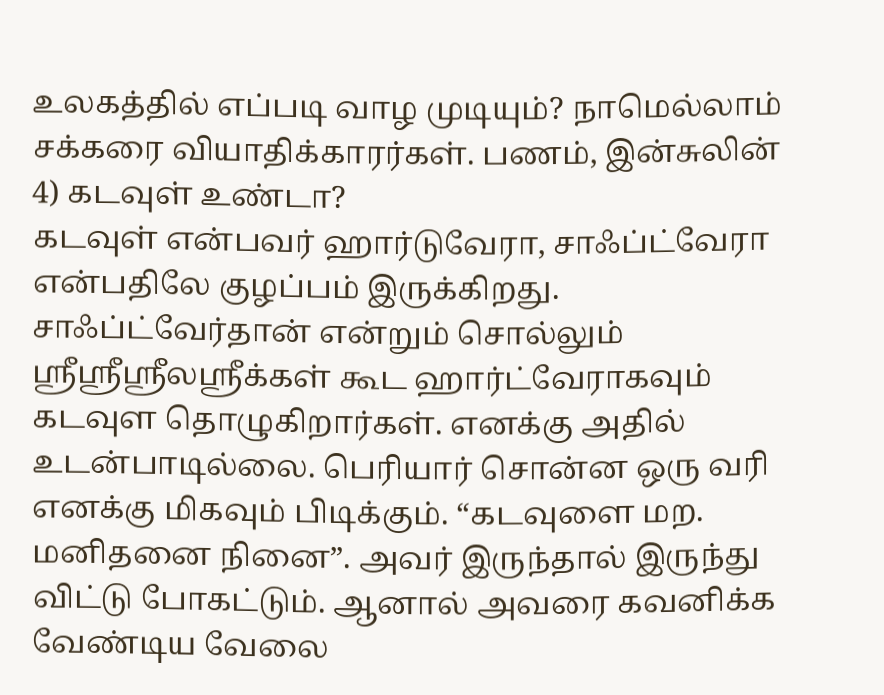உலகத்தில் எப்படி வாழ முடியும்? நாமெல்லாம் சக்கரை வியாதிக்காரர்கள். பணம், இன்சுலின்
4) கடவுள் உண்டா?
கடவுள் என்பவர் ஹார்டுவேரா, சாஃப்ட்வேரா என்பதிலே குழப்பம் இருக்கிறது. சாஃப்ட்வேர்தான் என்றும் சொல்லும் ஸ்ரீஸ்ரீஸ்ரீலஸ்ரீக்கள் கூட ஹார்ட்வேராகவும் கடவுள தொழுகிறார்கள். எனக்கு அதில் உடன்பாடில்லை. பெரியார் சொன்ன ஒரு வரி எனக்கு மிகவும் பிடிக்கும். “கடவுளை மற. மனிதனை நினை”. அவர் இருந்தால் இருந்து விட்டு போகட்டும். ஆனால் அவரை கவனிக்க வேண்டிய வேலை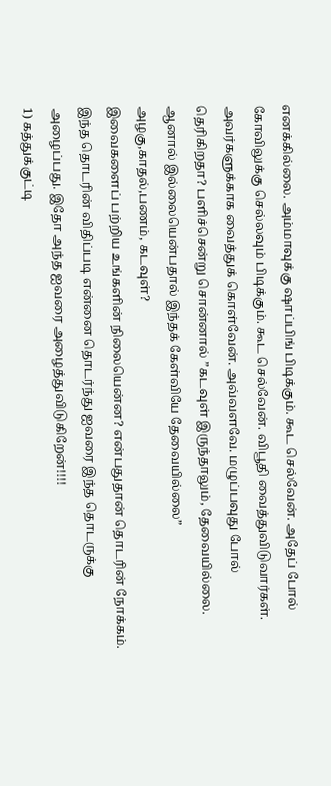எனக்கில்லை. அம்மாவுக்கு ஷாப்பிங் பிடிக்கும். கூட செல்வேன். அதேப் போல் கோவிலுக்கு செல்லவும் பிடிக்கும். கூட செல்வேன். விபூதி வைத்துவிடுவார்கள். அவர்களுக்காக வைத்துக் கொள்வேன். அவ்வளவே. மழுப்பவுது போல் தெரிகிறதா? பளிச்சென்று சொன்னால் ”கடவுள் இருந்தாலும், தேவையில்லை. ஆனால் இல்லையென்பதால் இந்தக் கேள்வியே தேவையில்லை”
அழகு,காதல்,பணம், கடவுள்?
இவைகளைப் பற்றிய உங்களின் நிலையென்ன? என்பதுதான் தொடரின் நோக்கம். இந்த தொடரின் விதிப்படி என்னை தொடர்ந்து ஐவரை இந்த தொடருக்கு அழைப்பது. இதோ அந்த ஐவரை அழைத்துவிடுகிறேன்!!!!
1) கத்துக்குட்டி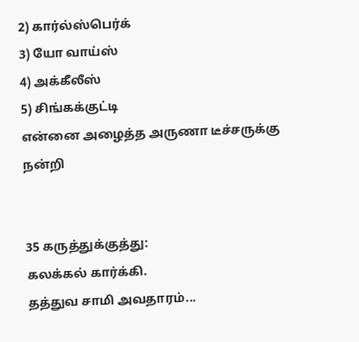2) கார்ல்ஸ்பெர்க்
3) யோ வாய்ஸ்
4) அக்கீலீஸ்
5) சிங்கக்குட்டி
என்னை அழைத்த அருணா டீச்சருக்கு நன்றி


35 கருத்துக்குத்து:
கலக்கல் கார்க்கி.
தத்துவ சாமி அவதாரம்...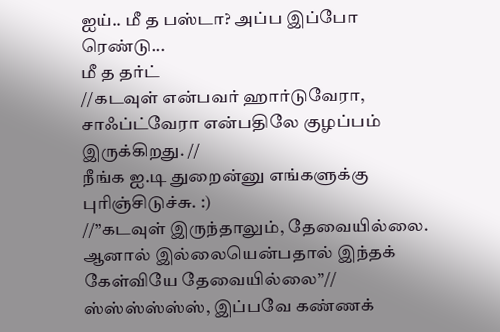ஐய்.. மீ த பஸ்டா? அப்ப இப்போ
ரெண்டு...
மீ த தர்ட்
//கடவுள் என்பவர் ஹார்டுவேரா, சாஃப்ட்வேரா என்பதிலே குழப்பம் இருக்கிறது. //
நீங்க ஐ.டி துறைன்னு எங்களுக்கு புரிஞ்சிடுச்சு. :)
//”கடவுள் இருந்தாலும், தேவையில்லை. ஆனால் இல்லையென்பதால் இந்தக் கேள்வியே தேவையில்லை”//
ஸ்ஸ்ஸ்ஸ்ஸ்ஸ், இப்பவே கண்ணக்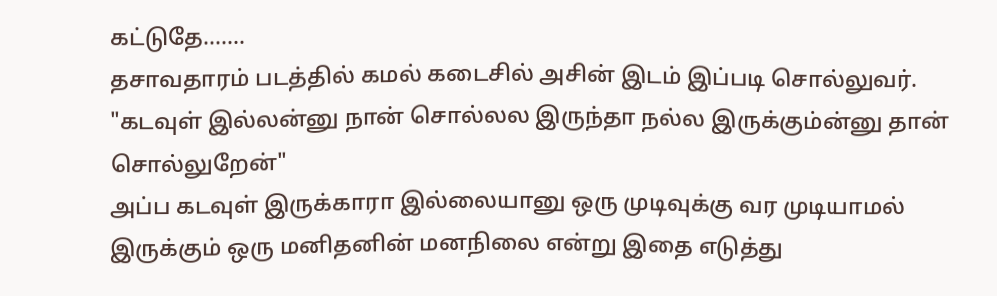கட்டுதே.......
தசாவதாரம் படத்தில் கமல் கடைசில் அசின் இடம் இப்படி சொல்லுவர்.
"கடவுள் இல்லன்னு நான் சொல்லல இருந்தா நல்ல இருக்கும்ன்னு தான் சொல்லுறேன்"
அப்ப கடவுள் இருக்காரா இல்லையானு ஒரு முடிவுக்கு வர முடியாமல் இருக்கும் ஒரு மனிதனின் மனநிலை என்று இதை எடுத்து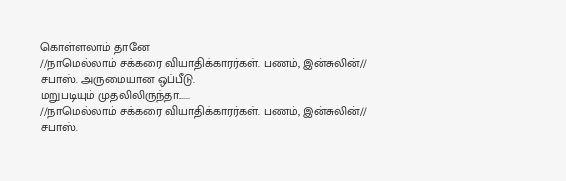கொள்ளலாம் தானே
//நாமெல்லாம் சக்கரை வியாதிக்காரர்கள். பணம், இன்சுலின்// சபாஸ். அருமையான ஒப்பீடு.
மறுபடியும் முதலிலிருந்தா......
//நாமெல்லாம் சக்கரை வியாதிக்காரர்கள். பணம், இன்சுலின்// சபாஸ்.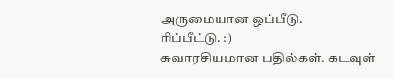அருமையான ஒப்பீடு.
ரிப்பீட்டு. :)
சுவாரசியமான பதில்கள். கடவுள்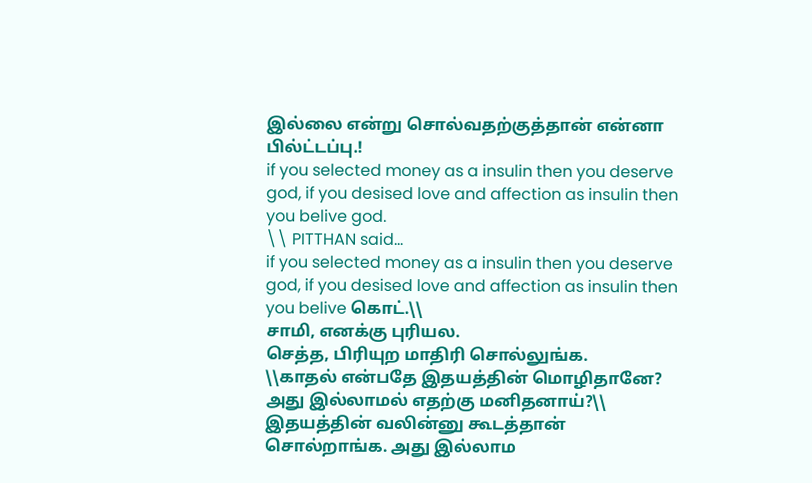இல்லை என்று சொல்வதற்குத்தான் என்னா பில்ட்டப்பு.!
if you selected money as a insulin then you deserve god, if you desised love and affection as insulin then you belive god.
\\ PITTHAN said...
if you selected money as a insulin then you deserve god, if you desised love and affection as insulin then you belive கொட்.\\
சாமி, எனக்கு புரியல.
செத்த, பிரியுற மாதிரி சொல்லுங்க.
\\காதல் என்பதே இதயத்தின் மொழிதானே? அது இல்லாமல் எதற்கு மனிதனாய்?\\
இதயத்தின் வலின்னு கூடத்தான் சொல்றாங்க. அது இல்லாம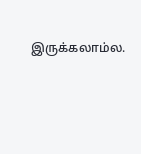இருக்கலாம்ல.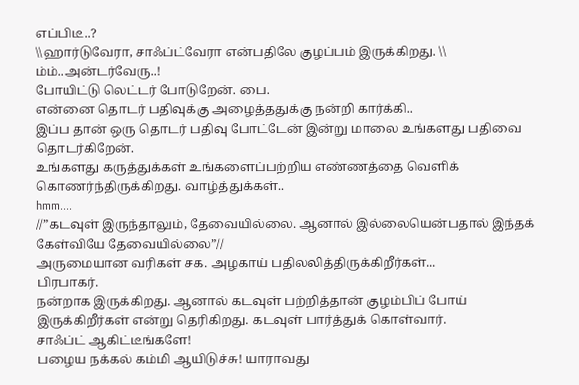எப்பிடீ..?
\\ஹார்டுவேரா, சாஃப்ட்வேரா என்பதிலே குழப்பம் இருக்கிறது. \\
ம்ம்..அன்டர்வேரு..!
போயிட்டு லெட்டர் போடுறேன். பை.
என்னை தொடர் பதிவுக்கு அழைத்ததுக்கு நன்றி கார்க்கி..
இப்ப தான் ஒரு தொடர் பதிவு போட்டேன் இன்று மாலை உங்களது பதிவை தொடர்கிறேன்.
உங்களது கருத்துக்கள் உங்களைப்பற்றிய எண்ணத்தை வெளிக் கொணர்ந்திருக்கிறது. வாழ்த்துக்கள்..
hmm....
//”கடவுள் இருந்தாலும், தேவையில்லை. ஆனால் இல்லையென்பதால் இந்தக் கேள்வியே தேவையில்லை”//
அருமையான வரிகள் சக. அழகாய் பதிலலித்திருக்கிறீர்கள்...
பிரபாகர்.
நன்றாக இருக்கிறது. ஆனால் கடவுள் பற்றித்தான் குழம்பிப் போய் இருக்கிறீர்கள் என்று தெரிகிறது. கடவுள் பார்த்துக் கொள்வார்.
சாஃப்ட் ஆகிட்டீங்களே!
பழைய நக்கல் கம்மி ஆயிடுச்சு! யாராவது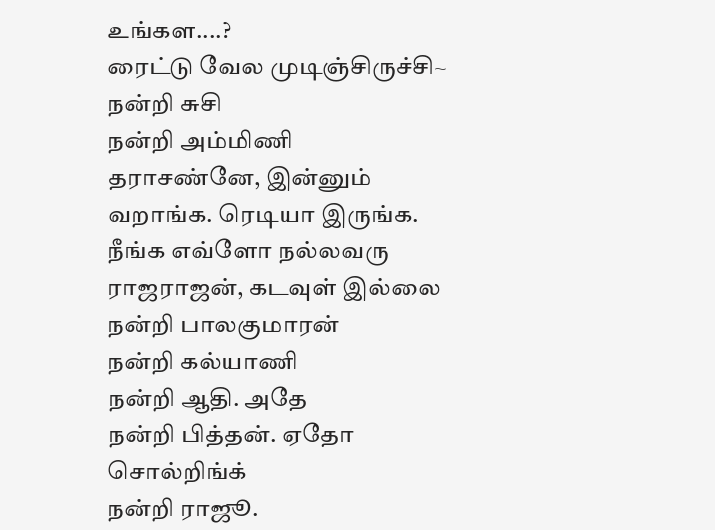உங்கள....?
ரைட்டு வேல முடிஞ்சிருச்சி~
நன்றி சுசி
நன்றி அம்மிணி
தராசண்னே, இன்னும் வறாங்க. ரெடியா இருங்க. நீங்க எவ்ளோ நல்லவரு
ராஜராஜன், கடவுள் இல்லை
நன்றி பாலகுமாரன்
நன்றி கல்யாணி
நன்றி ஆதி. அதே
நன்றி பித்தன். ஏதோ சொல்றிங்க்
நன்றி ராஜூ.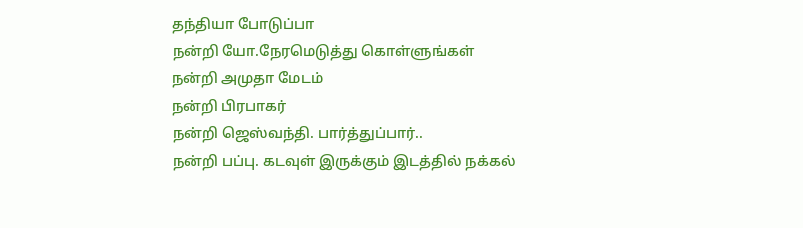தந்தியா போடுப்பா
நன்றி யோ.நேரமெடுத்து கொள்ளுங்கள்
நன்றி அமுதா மேடம்
நன்றி பிரபாகர்
நன்றி ஜெஸ்வந்தி. பார்த்துப்பார்..
நன்றி பப்பு. கடவுள் இருக்கும் இடத்தில் நக்கல்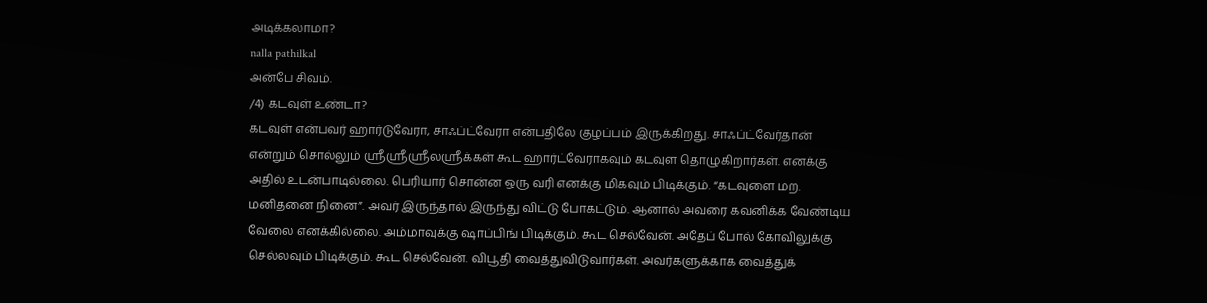அடிக்கலாமா?
nalla pathilkal
அன்பே சிவம்.
/4) கடவுள் உண்டா?
கடவுள் என்பவர் ஹார்டுவேரா, சாஃப்ட்வேரா என்பதிலே குழப்பம் இருக்கிறது. சாஃப்ட்வேர்தான் என்றும் சொல்லும் ஸ்ரீஸ்ரீஸ்ரீலஸ்ரீக்கள் கூட ஹார்ட்வேராகவும் கடவுள தொழுகிறார்கள். எனக்கு அதில் உடன்பாடில்லை. பெரியார் சொன்ன ஒரு வரி எனக்கு மிகவும் பிடிக்கும். “கடவுளை மற. மனிதனை நினை”. அவர் இருந்தால் இருந்து விட்டு போகட்டும். ஆனால் அவரை கவனிக்க வேண்டிய வேலை எனக்கில்லை. அம்மாவுக்கு ஷாப்பிங் பிடிக்கும். கூட செல்வேன். அதேப் போல் கோவிலுக்கு செல்லவும் பிடிக்கும். கூட செல்வேன். விபூதி வைத்துவிடுவார்கள். அவர்களுக்காக வைத்துக்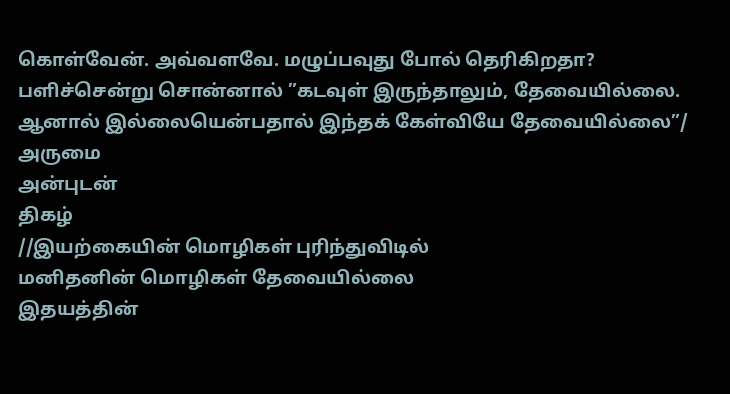கொள்வேன். அவ்வளவே. மழுப்பவுது போல் தெரிகிறதா? பளிச்சென்று சொன்னால் ”கடவுள் இருந்தாலும், தேவையில்லை. ஆனால் இல்லையென்பதால் இந்தக் கேள்வியே தேவையில்லை”/
அருமை
அன்புடன்
திகழ்
//இயற்கையின் மொழிகள் புரிந்துவிடில்
மனிதனின் மொழிகள் தேவையில்லை
இதயத்தின்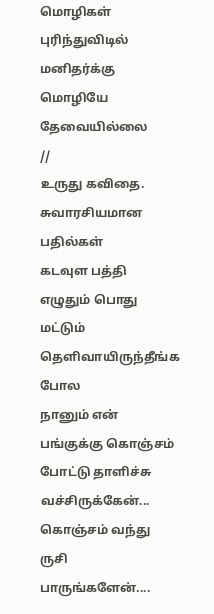மொழிகள் புரிந்துவிடில்
மனிதர்க்கு மொழியே தேவையில்லை
//
உருது கவிதை.
சுவாரசியமான பதில்கள்
கடவுள பத்தி எழுதும் பொது மட்டும் தெளிவாயிருந்தீங்க போல
நானும் என் பங்குக்கு கொஞ்சம் போட்டு தாளிச்சு வச்சிருக்கேன்... கொஞ்சம் வந்து ருசி பாருங்களேன்....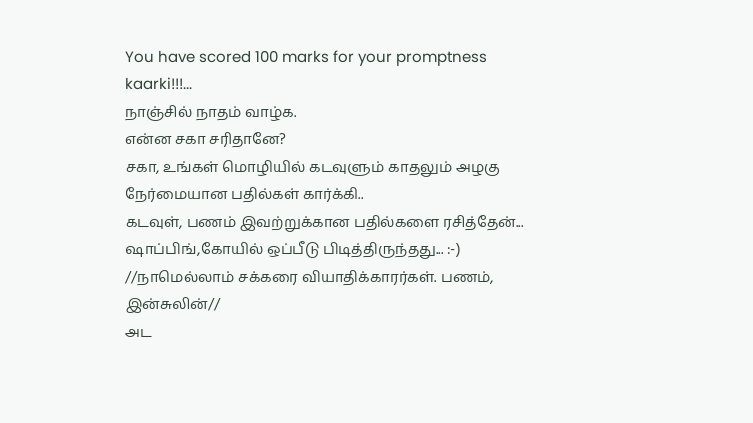You have scored 100 marks for your promptness kaarki!!!...
நாஞ்சில் நாதம் வாழ்க.
என்ன சகா சரிதானே?
சகா, உங்கள் மொழியில் கடவுளும் காதலும் அழகு
நேர்மையான பதில்கள் கார்க்கி..
கடவுள், பணம் இவற்றுக்கான பதில்களை ரசித்தேன்...
ஷாப்பிங்,கோயில் ஒப்பீடு பிடித்திருந்தது... :-)
//நாமெல்லாம் சக்கரை வியாதிக்காரர்கள். பணம், இன்சுலின்//
அட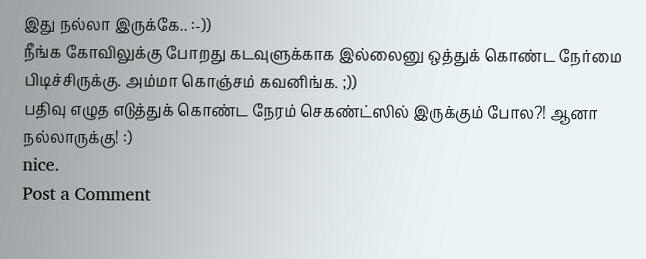இது நல்லா இருக்கே.. :-))
நீங்க கோவிலுக்கு போறது கடவுளுக்காக இல்லைனு ஒத்துக் கொண்ட நேர்மை பிடிச்சிருக்கு. அம்மா கொஞ்சம் கவனிங்க. ;))
பதிவு எழுத எடுத்துக் கொண்ட நேரம் செகண்ட்ஸில் இருக்கும் போல?! ஆனா நல்லாருக்கு! :)
nice.
Post a Comment